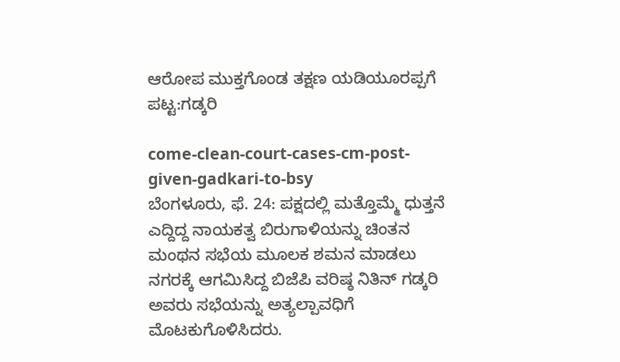ಆರೋಪ ಮುಕ್ತಗೊಂಡ ತಕ್ಷಣ ಯಡಿಯೂರಪ್ಪಗೆ ಪಟ್ಟ:ಗಡ್ಕರಿ

come-clean-court-cases-cm-post-given-gadkari-to-bsy
ಬೆಂಗಳೂರು, ಫೆ. 24: ಪಕ್ಷದಲ್ಲಿ ಮತ್ತೊಮ್ಮೆ ಧುತ್ತನೆ ಎದ್ದಿದ್ದ ನಾಯಕತ್ವ ಬಿರುಗಾಳಿಯನ್ನು ಚಿಂತನ ಮಂಥನ ಸಭೆಯ ಮೂಲಕ ಶಮನ ಮಾಡಲು ನಗರಕ್ಕೆ ಆಗಮಿಸಿದ್ದ ಬಿಜೆಪಿ ವರಿಷ್ಠ ನಿತಿನ್ ಗಡ್ಕರಿ ಅವರು ಸಭೆಯನ್ನು ಅತ್ಯಲ್ಪಾವಧಿಗೆ ಮೊಟಕುಗೊಳಿಸಿದರು.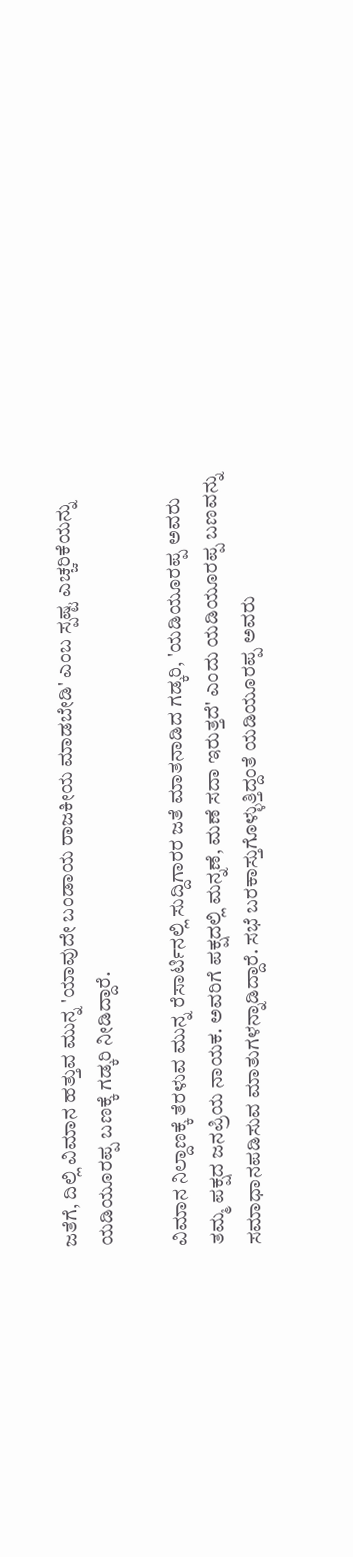ಜತೆಗೆ, ದಿಲ್ಲಿ ವಿಮಾನ ಹತ್ತುವ ಮುನ್ನ 'ಯಾವುದೇ ಬಂಡಾಯ ರಾಜಕೀಯ ಮಾಡಬೇಡಿ' ಎಂಬ ಸ್ಪಷ್ಟ ಎಚ್ಚರಿಕೆಯನ್ನು ಯಡಿಯೂರಪ್ಪ ಬಣಕ್ಕೆ ಗಡ್ಕರಿ ನೀಡಿದ್ದಾರೆ.

ವಿಮಾನ ನಿಲ್ದಾಣಕ್ಕೆ ತೆರಳುವ ಮುನ್ನ ರೆಸಾರ್ಟಿನಲ್ಲಿ ಸುದ್ದಿಗಾರರ ಜತೆ ಮಾತನಾಡಿದ ಗಡ್ಕರಿ, 'ಯಡಿಯೂರಪ್ಪ ಅವರು ತಮ್ಮ ಪಕ್ಷದ ಜನಪ್ರಿಯ ನಾಯಕ. ಅವರಿಗೆ ಪಕ್ಷದಲ್ಲಿ ಮನ್ನಣೆ, ಮಣೆ ಸದಾ ಇರುತ್ತದೆ' ಎಂದು ಯಡಿಯೂರಪ್ಪ ಬಣವನ್ನು ಸಮಾಧಾನಪಡಿಸುವ ಮಾತುಗಳನ್ನಾಡಿದ್ದಾರೆ. ಸಭೆ ಬರಕಾಸ್ತುಗೊಳ್ಳುತ್ತಿದ್ದಂತೆ ಯಡಿಯೂರಪ್ಪ ಅವರು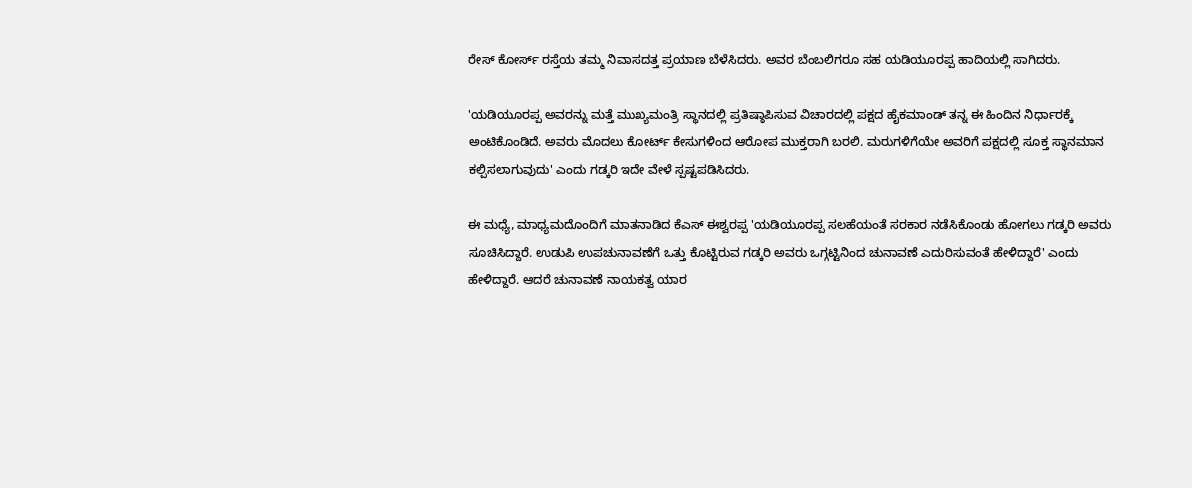ರೇಸ್ ಕೋರ್ಸ್ ರಸ್ತೆಯ ತಮ್ಮ ನಿವಾಸದತ್ತ ಪ್ರಯಾಣ ಬೆಳೆಸಿದರು. ಅವರ ಬೆಂಬಲಿಗರೂ ಸಹ ಯಡಿಯೂರಪ್ಪ ಹಾದಿಯಲ್ಲಿ ಸಾಗಿದರು.

'ಯಡಿಯೂರಪ್ಪ ಅವರನ್ನು ಮತ್ತೆ ಮುಖ್ಯಮಂತ್ರಿ ಸ್ಥಾನದಲ್ಲಿ ಪ್ರತಿಷ್ಠಾಪಿಸುವ ವಿಚಾರದಲ್ಲಿ ಪಕ್ಷದ ಹೈಕಮಾಂಡ್ ತನ್ನ ಈ ಹಿಂದಿನ ನಿರ್ಧಾರಕ್ಕೆ ಅಂಟಿಕೊಂಡಿದೆ. ಅವರು ಮೊದಲು ಕೋರ್ಟ್ ಕೇಸುಗಳಿಂದ ಆರೋಪ ಮುಕ್ತರಾಗಿ ಬರಲಿ. ಮರುಗಳಿಗೆಯೇ ಅವರಿಗೆ ಪಕ್ಷದಲ್ಲಿ ಸೂಕ್ತ ಸ್ಥಾನಮಾನ ಕಲ್ಪಿಸಲಾಗುವುದು' ಎಂದು ಗಡ್ಕರಿ ಇದೇ ವೇಳೆ ಸ್ಪಷ್ಟಪಡಿಸಿದರು.

ಈ ಮಧ್ಯೆ, ಮಾಧ್ಯಮದೊಂದಿಗೆ ಮಾತನಾಡಿದ ಕೆಎಸ್ ಈಶ್ವರಪ್ಪ 'ಯಡಿಯೂರಪ್ಪ ಸಲಹೆಯಂತೆ ಸರಕಾರ ನಡೆಸಿಕೊಂಡು ಹೋಗಲು ಗಡ್ಕರಿ ಅವರು ಸೂಚಿಸಿದ್ದಾರೆ. ಉಡುಪಿ ಉಪಚುನಾವಣೆಗೆ ಒತ್ತು ಕೊಟ್ಟಿರುವ ಗಡ್ಕರಿ ಅವರು ಒಗ್ಗಟ್ಟಿನಿಂದ ಚುನಾವಣೆ ಎದುರಿಸುವಂತೆ ಹೇಳಿದ್ದಾರೆ' ಎಂದು ಹೇಳಿದ್ದಾರೆ. ಆದರೆ ಚುನಾವಣೆ ನಾಯಕತ್ವ ಯಾರ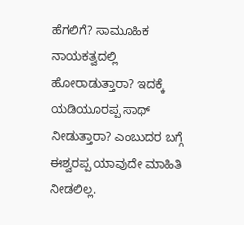ಹೆಗಲಿಗೆ? ಸಾಮೂಹಿಕ ನಾಯಕತ್ವದಲ್ಲಿ ಹೋರಾಡುತ್ತಾರಾ? ಇದಕ್ಕೆ ಯಡಿಯೂರಪ್ಪ ಸಾಥ್ ನೀಡುತ್ತಾರಾ? ಎಂಬುದರ ಬಗ್ಗೆ ಈಶ್ವರಪ್ಪ ಯಾವುದೇ ಮಾಹಿತಿ ನೀಡಲಿಲ್ಲ.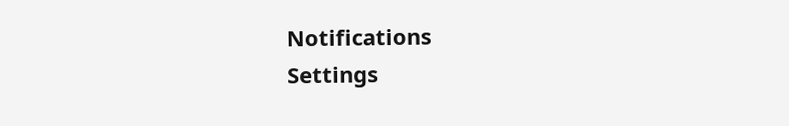Notifications
Settings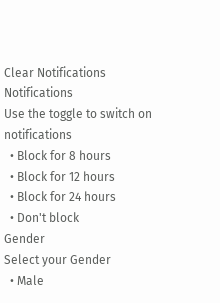Clear Notifications
Notifications
Use the toggle to switch on notifications
  • Block for 8 hours
  • Block for 12 hours
  • Block for 24 hours
  • Don't block
Gender
Select your Gender
  • Male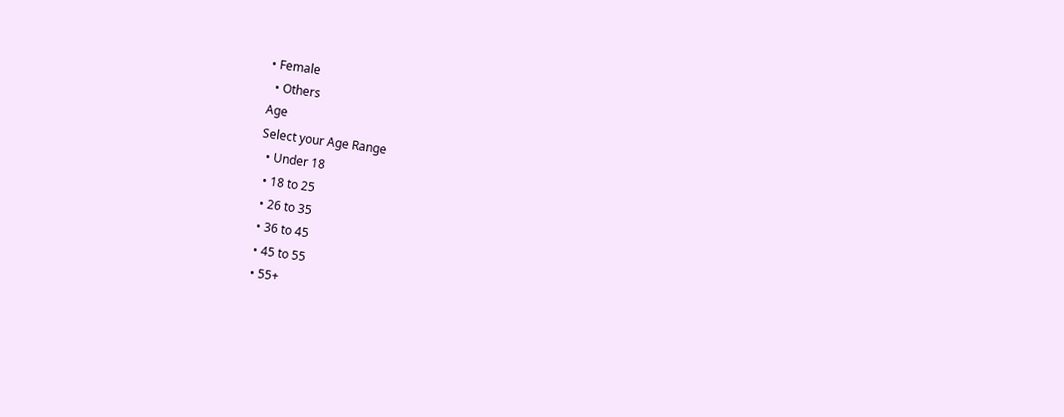• Female
  • Others
Age
Select your Age Range
  • Under 18
  • 18 to 25
  • 26 to 35
  • 36 to 45
  • 45 to 55
  • 55+